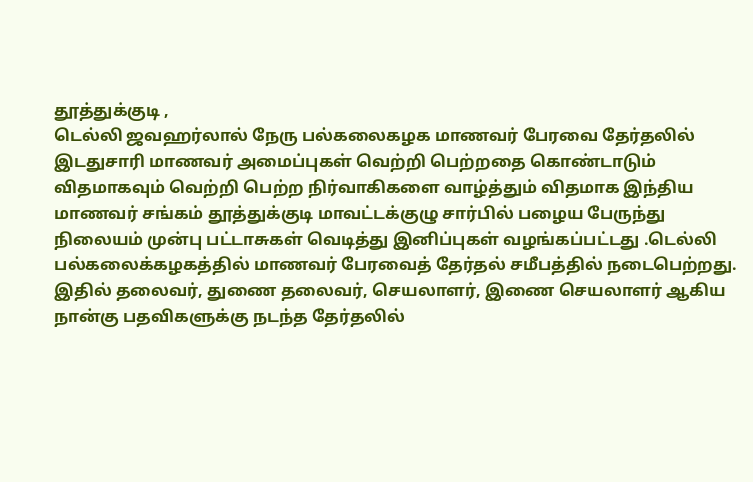தூத்துக்குடி ,
டெல்லி ஜவஹர்லால் நேரு பல்கலைகழக மாணவர் பேரவை தேர்தலில் இடதுசாரி மாணவர் அமைப்புகள் வெற்றி பெற்றதை கொண்டாடும் விதமாகவும் வெற்றி பெற்ற நிர்வாகிகளை வாழ்த்தும் விதமாக இந்திய மாணவர் சங்கம் தூத்துக்குடி மாவட்டக்குழு சார்பில் பழைய பேருந்து நிலையம் முன்பு பட்டாசுகள் வெடித்து இனிப்புகள் வழங்கப்பட்டது .டெல்லி பல்கலைக்கழகத்தில் மாணவர் பேரவைத் தேர்தல் சமீபத்தில் நடைபெற்றது. இதில் தலைவர், துணை தலைவர், செயலாளர், இணை செயலாளர் ஆகிய நான்கு பதவிகளுக்கு நடந்த தேர்தலில்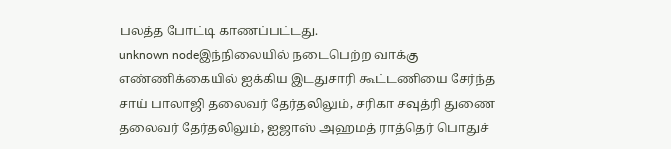பலத்த போட்டி காணப்பட்டது.
unknown nodeஇந்நிலையில் நடைபெற்ற வாக்கு எண்ணிக்கையில் ஐக்கிய இடதுசாரி கூட்டணியை சேர்ந்த சாய் பாலாஜி தலைவர் தேர்தலிலும், சரிகா சவுத்ரி துணை தலைவர் தேர்தலிலும், ஐஜாஸ் அஹமத் ராத்தெர் பொதுச்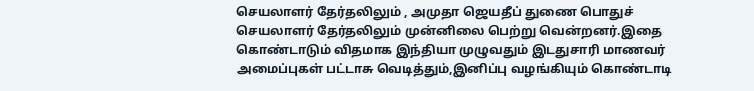செயலாளர் தேர்தலிலும் , அமுதா ஜெயதீப் துணை பொதுச் செயலாளர் தேர்தலிலும் முன்னிலை பெற்று வென்றனர்.இதை கொண்டாடும் விதமாக இந்தியா முழுவதும் இடதுசாரி மாணவர் அமைப்புகள் பட்டாசு வெடித்தும்,இனிப்பு வழங்கியும் கொண்டாடி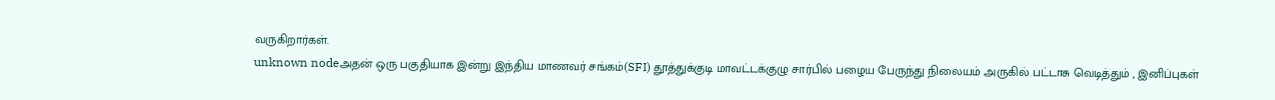வருகிறார்கள்.
unknown nodeஅதன் ஒரு பகுதியாக இன்று இந்திய மாணவர் சங்கம்(SFI) தூத்துக்குடி மாவட்டக்குழு சார்பில் பழைய பேருந்து நிலையம் அருகில் பட்டாசு வெடித்தும் , இனிப்புகள்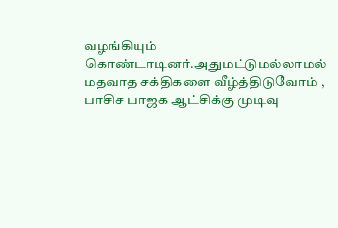வழங்கியும் கொண்டாடினர்.அதுமட்டுமல்லாமல் மதவாத சக்திகளை வீழ்த்திடுவோம் , பாசிச பாஜக ஆட்சிக்கு முடிவு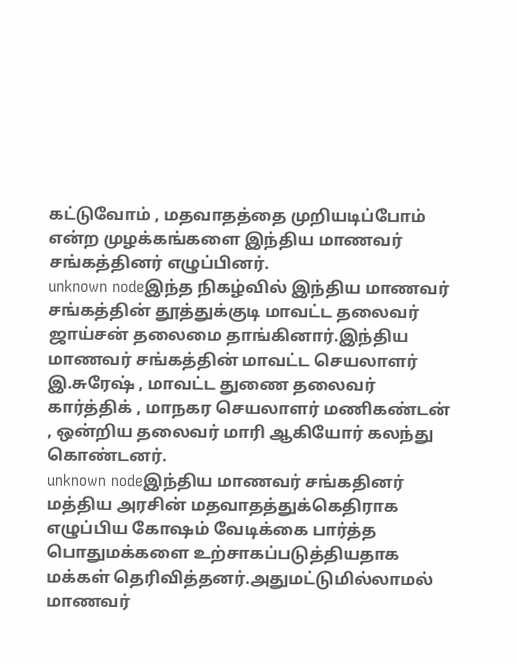கட்டுவோம் , மதவாதத்தை முறியடிப்போம் என்ற முழக்கங்களை இந்திய மாணவர் சங்கத்தினர் எழுப்பினர்.
unknown nodeஇந்த நிகழ்வில் இந்திய மாணவர் சங்கத்தின் தூத்துக்குடி மாவட்ட தலைவர் ஜாய்சன் தலைமை தாங்கினார்.இந்திய மாணவர் சங்கத்தின் மாவட்ட செயலாளர் இ.சுரேஷ் , மாவட்ட துணை தலைவர் கார்த்திக் , மாநகர செயலாளர் மணிகண்டன் , ஒன்றிய தலைவர் மாரி ஆகியோர் கலந்து கொண்டனர்.
unknown nodeஇந்திய மாணவர் சங்கதினர் மத்திய அரசின் மதவாதத்துக்கெதிராக எழுப்பிய கோஷம் வேடிக்கை பார்த்த பொதுமக்களை உற்சாகப்படுத்தியதாக மக்கள் தெரிவித்தனர்.அதுமட்டுமில்லாமல் மாணவர்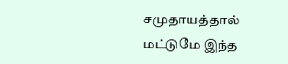சமுதாயத்தால் மட்டுமே இந்த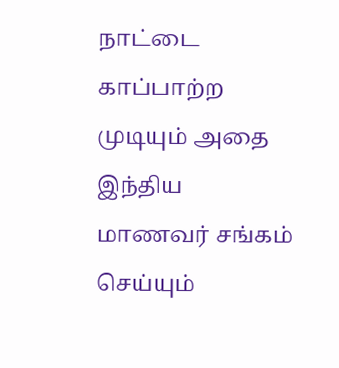நாட்டை காப்பாற்ற முடியும் அதை இந்திய மாணவர் சங்கம் செய்யும்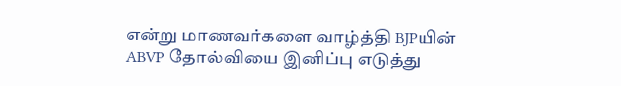என்று மாணவர்களை வாழ்த்தி BJPயின் ABVP தோல்வியை இனிப்பு எடுத்து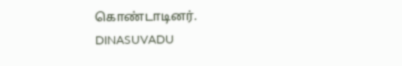கொண்டாடினர்.
DINASUVADU